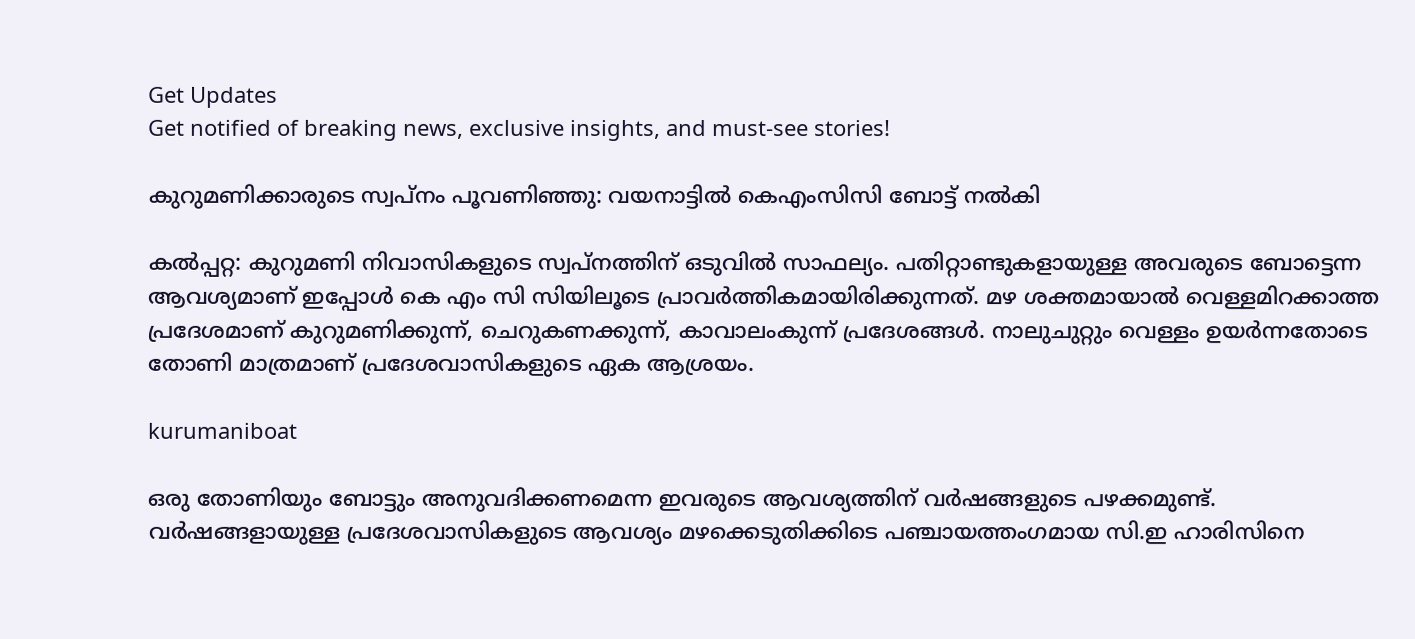Get Updates
Get notified of breaking news, exclusive insights, and must-see stories!

കുറുമണിക്കാരുടെ സ്വപ്നം പൂവണിഞ്ഞു: വയനാട്ടില്‍ കെഎംസിസി ബോട്ട് നല്‍കി

കല്‍പ്പറ്റ: കുറുമണി നിവാസികളുടെ സ്വപ്നത്തിന് ഒടുവില്‍ സാഫല്യം. പതിറ്റാണ്ടുകളായുള്ള അവരുടെ ബോട്ടെന്ന ആവശ്യമാണ് ഇപ്പോള്‍ കെ എം സി സിയിലൂടെ പ്രാവര്‍ത്തികമായിരിക്കുന്നത്. മഴ ശക്തമായാല്‍ വെള്ളമിറക്കാത്ത പ്രദേശമാണ് കുറുമണിക്കുന്ന്, ചെറുകണക്കുന്ന്, കാവാലംകുന്ന് പ്രദേശങ്ങള്‍. നാലുചുറ്റും വെള്ളം ഉയര്‍ന്നതോടെ തോണി മാത്രമാണ് പ്രദേശവാസികളുടെ ഏക ആശ്രയം.

kurumaniboat

ഒരു തോണിയും ബോട്ടും അനുവദിക്കണമെന്ന ഇവരുടെ ആവശ്യത്തിന് വര്‍ഷങ്ങളുടെ പഴക്കമുണ്ട്. വര്‍ഷങ്ങളായുള്ള പ്രദേശവാസികളുടെ ആവശ്യം മഴക്കെടുതിക്കിടെ പഞ്ചായത്തംഗമായ സി.ഇ ഹാരിസിനെ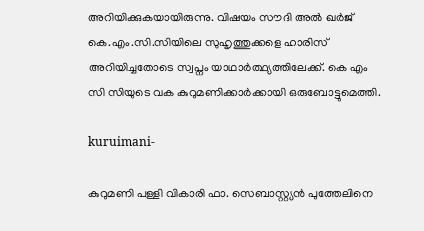അറിയിക്കുകയായിരുന്നു. വിഷയം സൗദി അല്‍ ഖര്‍ജ് കെ.എം.സി.സിയിലെ സുഹൃത്തുക്കളെ ഹാരിസ് അറിയിച്ചതോടെ സ്വപ്നം യാഥാര്‍ത്ഥ്യത്തിലേക്ക്. കെ എം സി സിയുടെ വക കുറുമണിക്കാര്‍ക്കായി ഒരുബോട്ടുമെത്തി.

kuruimani-

കുറുമണി പള്ളി വികാരി ഫാ. സെബാസ്റ്റ്യന്‍ പുത്തേലിനെ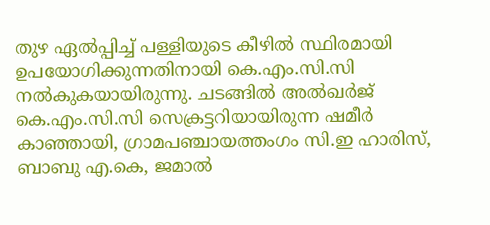തുഴ ഏല്‍പ്പിച്ച് പള്ളിയുടെ കീഴില്‍ സ്ഥിരമായി ഉപയോഗിക്കുന്നതിനായി കെ.എം.സി.സി നല്‍കുകയായിരുന്നു. ചടങ്ങില്‍ അല്‍ഖര്‍ജ് കെ.എം.സി.സി സെക്രട്ടറിയായിരുന്ന ഷമീര്‍ കാഞ്ഞായി, ഗ്രാമപഞ്ചായത്തംഗം സി.ഇ ഹാരിസ്, ബാബു എ.കെ, ജമാല്‍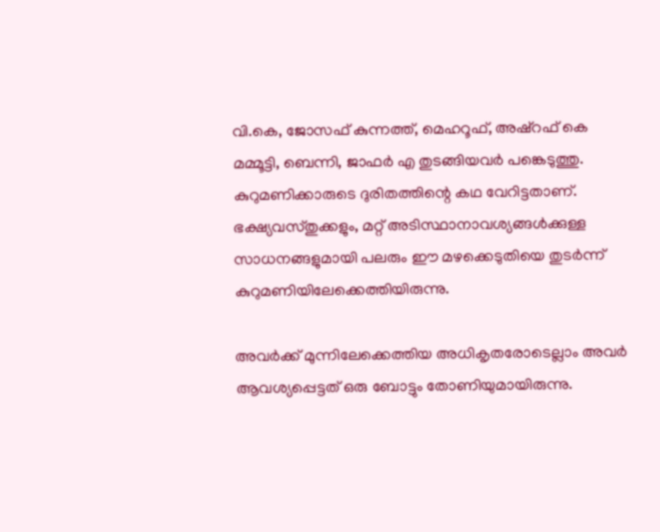വി.കെ, ജോസഫ് കുന്നത്ത്, മെഹറൂഫ്, അഷ്‌റഫ് കെ മമ്മൂട്ടി, ബെന്നി, ജാഫര്‍ എ തുടങ്ങിയവര്‍ പങ്കെടുത്തു. കുറുമണിക്കാരുടെ ദുരിതത്തിന്റെ കഥ വേറിട്ടതാണ്. ഭക്ഷ്യവസ്തുക്കളും, മറ്റ് അടിസ്ഥാനാവശ്യങ്ങള്‍ക്കുള്ള സാധനങ്ങളുമായി പലരും ഈ മഴക്കെടുതിയെ തുടര്‍ന്ന് കുറുമണിയിലേക്കെത്തിയിരുന്നു.

അവര്‍ക്ക് മുന്നിലേക്കെത്തിയ അധികൃതരോടെല്ലാം അവര്‍ ആവശ്യപ്പെട്ടത് ഒരു ബോട്ടും തോണിയുമായിരുന്നു.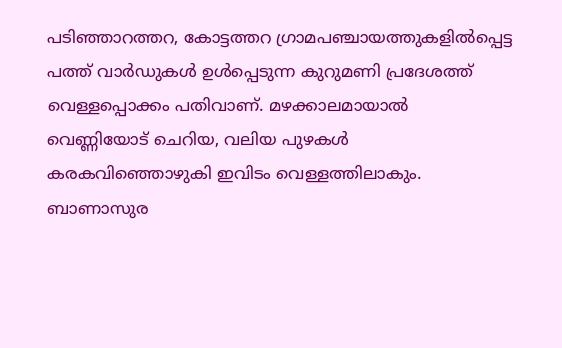പടിഞ്ഞാറത്തറ, കോട്ടത്തറ ഗ്രാമപഞ്ചായത്തുകളില്‍പ്പെട്ട പത്ത് വാര്‍ഡുകള്‍ ഉള്‍പ്പെടുന്ന കുറുമണി പ്രദേശത്ത് വെള്ളപ്പൊക്കം പതിവാണ്. മഴക്കാലമായാല്‍ വെണ്ണിയോട് ചെറിയ, വലിയ പുഴകള്‍ കരകവിഞ്ഞൊഴുകി ഇവിടം വെള്ളത്തിലാകും. ബാണാസുര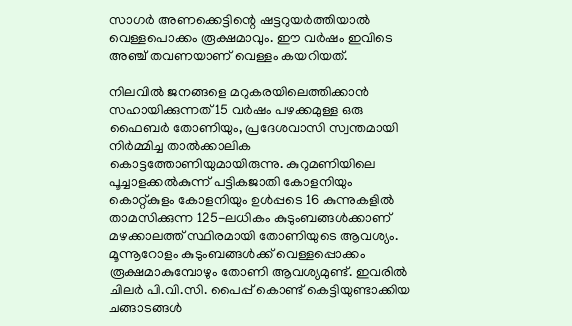സാഗര്‍ അണക്കെട്ടിന്റെ ഷട്ടറുയര്‍ത്തിയാല്‍ വെള്ളപൊക്കം രൂക്ഷമാവും. ഈ വര്‍ഷം ഇവിടെ അഞ്ച് തവണയാണ് വെള്ളം കയറിയത്.

നിലവില്‍ ജനങ്ങളെ മറുകരയിലെത്തിക്കാന്‍ സഹായിക്കുന്നത് 15 വര്‍ഷം പഴക്കമുള്ള ഒരു ഫൈബര്‍ തോണിയും, പ്രദേശവാസി സ്വന്തമായി നിര്‍മ്മിച്ച താല്‍ക്കാലിക കൊട്ടത്തോണിയുമായിരുന്നു. കുറുമണിയിലെ പൂച്ചാളക്കല്‍കുന്ന് പട്ടികജാതി കോളനിയും കൊറ്റ്കുളം കോളനിയും ഉള്‍പ്പടെ 16 കുന്നുകളില്‍ താമസിക്കുന്ന 125-ലധികം കുടുംബങ്ങള്‍ക്കാണ് മഴക്കാലത്ത് സ്ഥിരമായി തോണിയുടെ ആവശ്യം. മൂന്നൂറോളം കുടുംബങ്ങള്‍ക്ക് വെള്ളപ്പൊക്കം രൂക്ഷമാകുമ്പോഴും തോണി ആവശ്യമുണ്ട്. ഇവരില്‍ ചിലര്‍ പി.വി.സി. പൈപ്പ് കൊണ്ട് കെട്ടിയുണ്ടാക്കിയ ചങ്ങാടങ്ങള്‍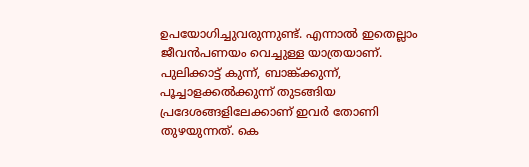ഉപയോഗിച്ചുവരുന്നുണ്ട്. എന്നാല്‍ ഇതെല്ലാം ജീവന്‍പണയം വെച്ചുള്ള യാത്രയാണ്. പുലിക്കാട്ട് കുന്ന്, ബാങ്ക്ക്കുന്ന്, പൂച്ചാളക്കല്‍ക്കുന്ന് തുടങ്ങിയ പ്രദേശങ്ങളിലേക്കാണ് ഇവര്‍ തോണി തുഴയുന്നത്. കെ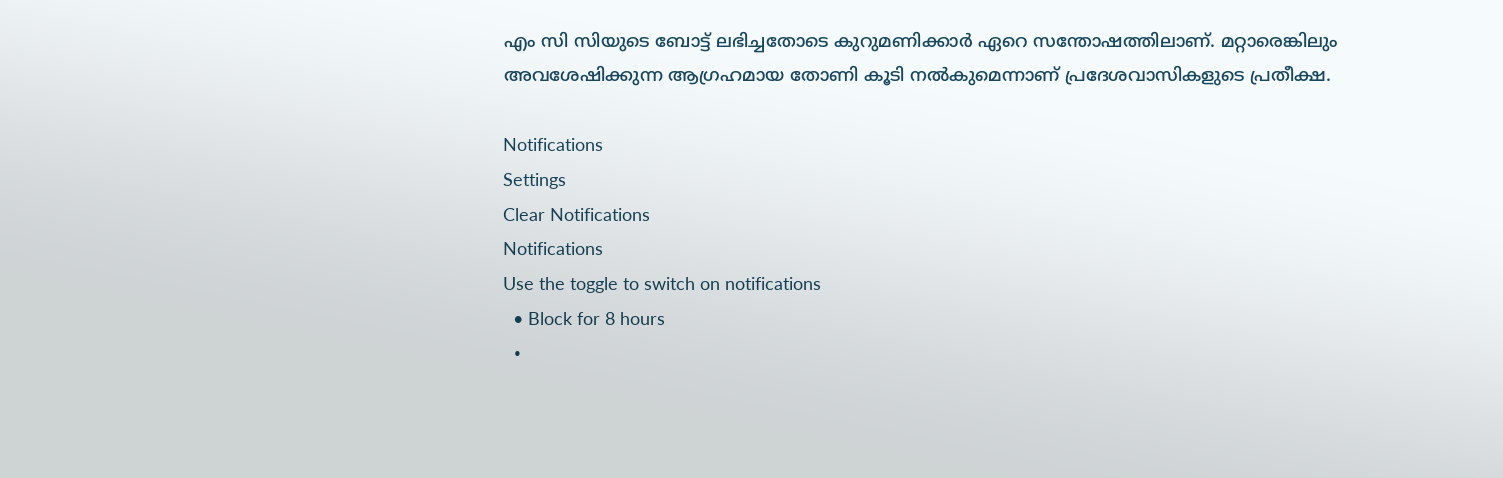എം സി സിയുടെ ബോട്ട് ലഭിച്ചതോടെ കുറുമണിക്കാര്‍ ഏറെ സന്തോഷത്തിലാണ്. മറ്റാരെങ്കിലും അവശേഷിക്കുന്ന ആഗ്രഹമായ തോണി കൂടി നല്‍കുമെന്നാണ് പ്രദേശവാസികളുടെ പ്രതീക്ഷ.

Notifications
Settings
Clear Notifications
Notifications
Use the toggle to switch on notifications
  • Block for 8 hours
  •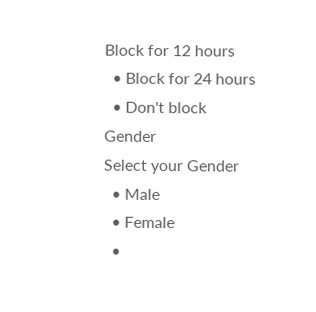Block for 12 hours
  • Block for 24 hours
  • Don't block
Gender
Select your Gender
  • Male
  • Female
  •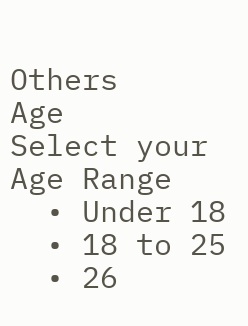Others
Age
Select your Age Range
  • Under 18
  • 18 to 25
  • 26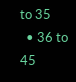to 35
  • 36 to 45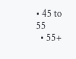• 45 to 55
  • 55+